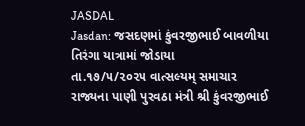JASDAL
Jasdan: જસદણમાં કુંવરજીભાઈ બાવળીયા તિરંગા યાત્રામાં જોડાયા
તા.૧૭/૫/૨૦૨૫ વાત્સલ્યમ્ સમાચાર રાજ્યના પાણી પુરવઠા મંત્રી શ્રી કુંવરજીભાઈ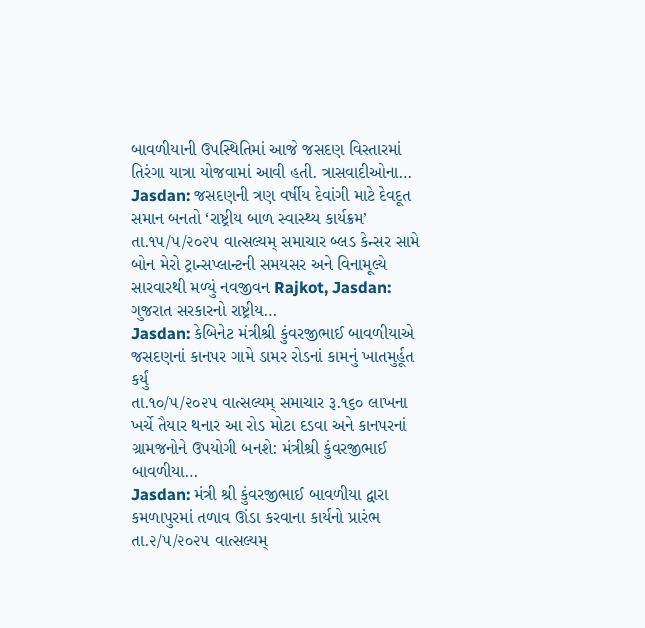બાવળીયાની ઉપસ્થિતિમાં આજે જસદણ વિસ્તારમાં તિરંગા યાત્રા યોજવામાં આવી હતી. ત્રાસવાદીઓના…
Jasdan: જસદણની ત્રણ વર્ષીય દેવાંગી માટે દેવદૂત સમાન બનતો ‘રાષ્ટ્રીય બાળ સ્વાસ્થ્ય કાર્યક્રમ’
તા.૧૫/૫/૨૦૨૫ વાત્સલ્યમ્ સમાચાર બ્લડ કેન્સર સામે બોન મેરો ટ્રાન્સપ્લાન્ટની સમયસર અને વિનામૂલ્યે સારવારથી મળ્યું નવજીવન Rajkot, Jasdan: ગુજરાત સરકારનો રાષ્ટ્રીય…
Jasdan: કેબિનેટ મંત્રીશ્રી કુંવરજીભાઈ બાવળીયાએ જસદણનાં કાનપર ગામે ડામર રોડનાં કામનું ખાતમુર્હૂત કર્યું
તા.૧૦/૫/૨૦૨૫ વાત્સલ્યમ્ સમાચાર રૂ.૧૬૦ લાખના ખર્ચે તૈયાર થનાર આ રોડ મોટા દડવા અને કાનપરનાં ગ્રામજનોને ઉપયોગી બનશે: મંત્રીશ્રી કુંવરજીભાઈ બાવળીયા…
Jasdan: મંત્રી શ્રી કુંવરજીભાઈ બાવળીયા દ્વારા કમળાપુરમાં તળાવ ઊંડા કરવાના કાર્યનો પ્રારંભ
તા.૨/૫/૨૦૨૫ વાત્સલ્યમ્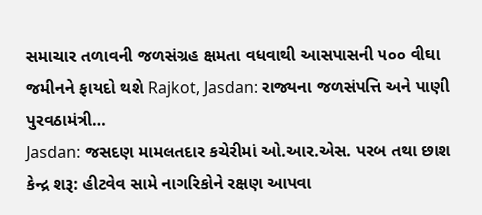સમાચાર તળાવની જળસંગ્રહ ક્ષમતા વધવાથી આસપાસની ૫૦૦ વીઘા જમીનને ફાયદો થશે Rajkot, Jasdan: રાજ્યના જળસંપત્તિ અને પાણી પુરવઠામંત્રી…
Jasdan: જસદણ મામલતદાર કચેરીમાં ઓ.આર.એસ. પરબ તથા છાશ કેન્દ્ર શરૂ: હીટવેવ સામે નાગરિકોને રક્ષણ આપવા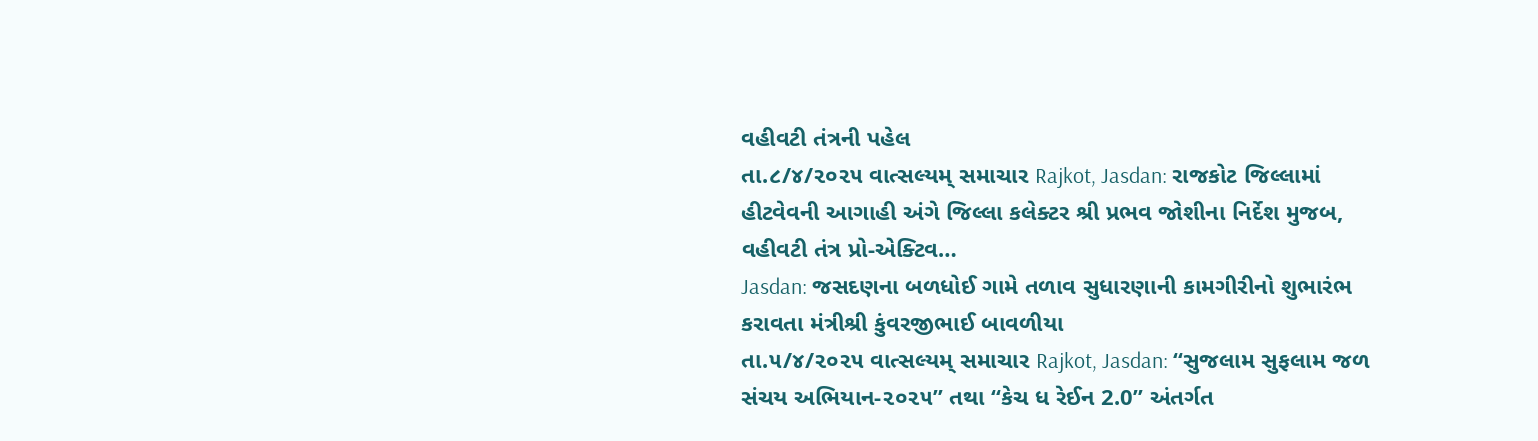વહીવટી તંત્રની પહેલ
તા.૮/૪/૨૦૨૫ વાત્સલ્યમ્ સમાચાર Rajkot, Jasdan: રાજકોટ જિલ્લામાં હીટવેવની આગાહી અંગે જિલ્લા કલેક્ટર શ્રી પ્રભવ જોશીના નિર્દેશ મુજબ, વહીવટી તંત્ર પ્રો-એક્ટિવ…
Jasdan: જસદણના બળધોઈ ગામે તળાવ સુધારણાની કામગીરીનો શુભારંભ કરાવતા મંત્રીશ્રી કુંવરજીભાઈ બાવળીયા
તા.૫/૪/૨૦૨૫ વાત્સલ્યમ્ સમાચાર Rajkot, Jasdan: “સુજલામ સુફલામ જળ સંચય અભિયાન-૨૦૨૫” તથા “કેચ ધ રેઈન 2.0” અંતર્ગત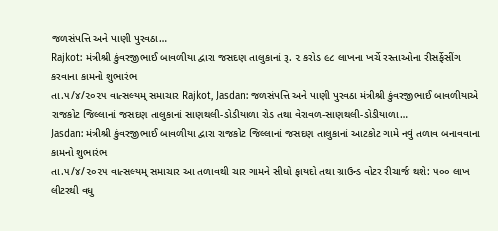જળસંપત્તિ અને પાણી પુરવઠા…
Rajkot: મંત્રીશ્રી કુંવરજીભાઈ બાવળીયા દ્વારા જસદણ તાલુકાનાં રૂ. ૨ કરોડ ૯૮ લાખના ખર્ચે રસ્તાઓના રીસર્ફેસીંગ કરવાના કામનો શુભારંભ
તા.૫/૪/૨૦૨૫ વાત્સલ્યમ્ સમાચાર Rajkot, Jasdan: જળસંપત્તિ અને પાણી પુરવઠા મંત્રીશ્રી કુંવરજીભાઈ બાવળીયાએ રાજકોટ જિલ્લાનાં જસદણ તાલુકાનાં સાણથલી-ડોડીયાળા રોડ તથા વેરાવળ-સાણથલી-ડોડીયાળા…
Jasdan: મંત્રીશ્રી કુંવરજીભાઈ બાવળીયા દ્વારા રાજકોટ જિલ્લાનાં જસદણ તાલુકાનાં આટકોટ ગામે નવું તળાવ બનાવવાના કામનો શુભારંભ
તા.૫/૪/૨૦૨૫ વાત્સલ્યમ્ સમાચાર આ તળાવથી ચાર ગામને સીધો ફાયદો તથા ગ્રાઉન્ડ વોટર રીચાર્જ થશે: ૫૦૦ લાખ લીટરથી વધુ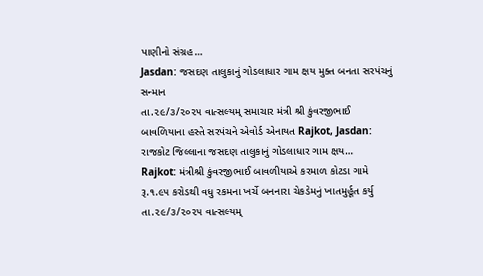પાણીનો સંગ્રહ…
Jasdan: જસદણ તાલુકાનું ગોડલાધાર ગામ ક્ષય મુક્ત બનતા સરપંચનું સન્માન
તા.૨૯/૩/૨૦૨૫ વાત્સલ્યમ્ સમાચાર મંત્રી શ્રી કુંવરજીભાઈ બાવળિયાના હસ્તે સરપંચને એવોર્ડ એનાયત Rajkot, Jasdan: રાજકોટ જિલ્લાના જસદણ તાલુકાનું ગોડલાધાર ગામ ક્ષય…
Rajkot: મંત્રીશ્રી કુંવરજીભાઈ બાવળીયાએ કરમાળ કોટડા ગામે રૂ.૧.૯૫ કરોડથી વધુ રકમના ખર્ચે બનનારા ચેકડેમનું ખાતમુર્હૂત કર્યુ
તા.૨૯/૩/૨૦૨૫ વાત્સલ્યમ્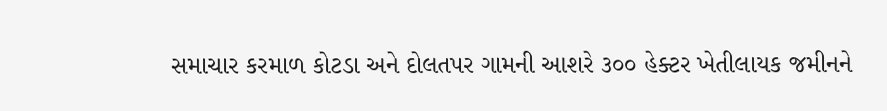સમાચાર કરમાળ કોટડા અને દોલતપર ગામની આશરે ૩૦૦ હેક્ટર ખેતીલાયક જમીનને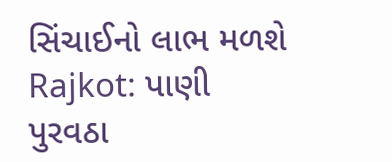સિંચાઈનો લાભ મળશે Rajkot: પાણી પુરવઠા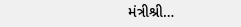મંત્રીશ્રી…